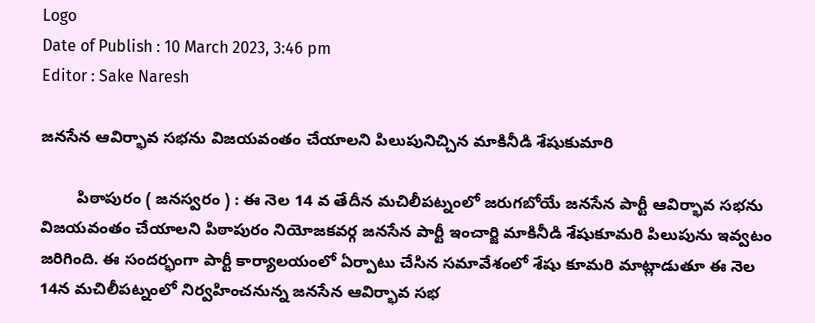Logo
Date of Publish : 10 March 2023, 3:46 pm
Editor : Sake Naresh

జనసేన ఆవిర్భావ సభను విజయవంతం చేయాలని పిలుపునిచ్చిన మాకినీడి శేషుకుమారి

        పిఠాపురం ( జనస్వరం ) : ఈ నెల 14 వ తేదీన మచిలీపట్నంలో జరుగబోయే జనసేన పార్టీ ఆవిర్భావ సభను విజయవంతం చేయాలని పిఠాపురం నియోజకవర్గ జనసేన పార్టీ ఇంచార్జి మాకినీడి శేషుకూమరి పిలుపును ఇవ్వటం జరిగింది. ఈ సందర్భంగా పార్టీ కార్యాలయంలో ఏర్పాటు చేసిన సమావేశంలో శేషు కూమరి మాట్లాడుతూ ఈ నెల 14న మచిలీపట్నంలో నిర్వహించనున్న జనసేన ఆవిర్భావ సభ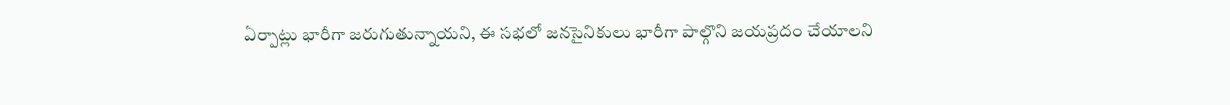ఏర్పాట్లు భారీగా జరుగుతున్నాయని, ఈ సభలో జనసైనికులు భారీగా పాల్గొని జయప్రదం చేయాలని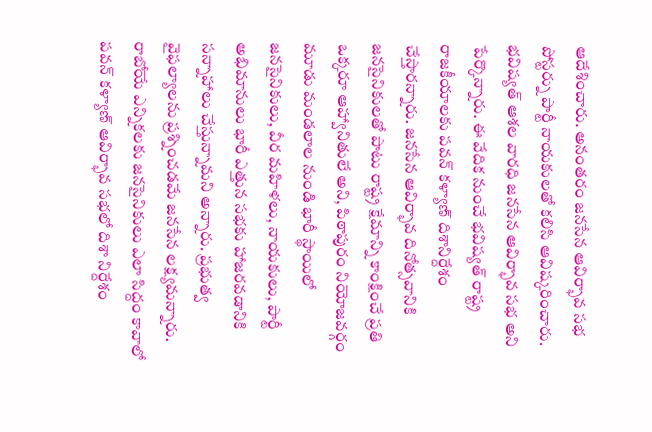ఆదేశించారు. అనంతరం జనసేన ఆవిర్భావ సభ పోస్టర్ను పార్టీ నాయకులతో కలిసి ఆవిష్కరించారు. భవిష్యత్ ఆశల వారధి జనసేన ఆవిర్భావ సభ అని పేర్కొన్నారు. ఈ వేదిక నుంచే భవిష్యత్ రాష్ట్ర రాజకీయాలకు పవన్ కళ్యాణ్ దిశానిర్దేశం చేస్తారన్నారు. జనసేన ఆవిర్భావ దినోత్సవానికి జనసైనికులతో పాటు రాష్ట్ర క్షేమాన్ని కాంక్షించే ప్రతి ఒక్కరూ ఆహ్వానితులే అని, పిఠాపురం నియోజవర్గం మూడు మండలాల నుండి భారీ స్థాయిలో జనసైనికులు, వీర మహిళలు, నాయకులు, పార్టీ అభిమానులు భారీ ఎత్తున సభకు హాజరవడానికి సన్నాహాలు చేస్తున్నామని అన్నారు. ప్రభుత్వ వైఫల్యాలను ప్రశ్నించడమే జనసేన లక్ష్యమన్నారు. రాబోయే ఎన్నికలకు జనసైనికులు ఎలా సిద్దం కావాలో పవన్ కళ్యాణ్ ఆవిర్భావ సభలో దిశా నిర్దేశం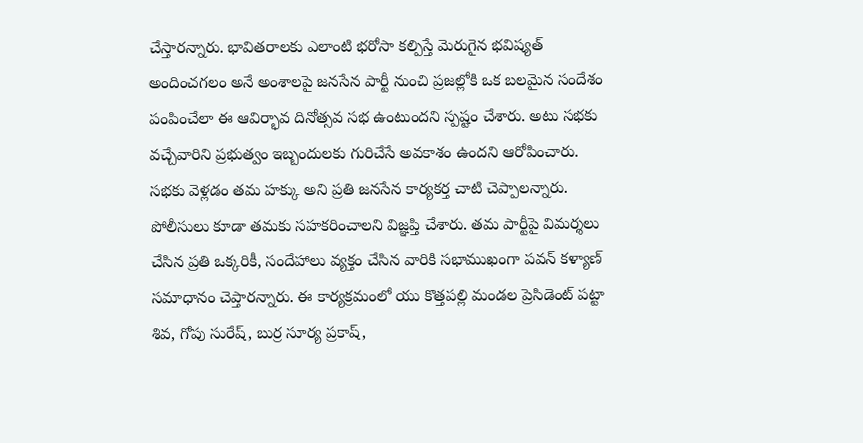చేస్తారన్నారు. భావితరాలకు ఎలాంటి భరోసా కల్పిస్తే మెరుగైన భవిష్యత్ అందించగలం అనే అంశాలపై జనసేన పార్టీ నుంచి ప్రజల్లోకి ఒక బలమైన సందేశం పంపించేలా ఈ ఆవిర్భావ దినోత్సవ సభ ఉంటుందని స్పష్టం చేశారు. అటు సభకు వచ్చేవారిని ప్రభుత్వం ఇబ్బందులకు గురిచేసే అవకాశం ఉందని ఆరోపించారు. సభకు వెళ్లడం తమ హక్కు అని ప్రతి జనసేన కార్యకర్త చాటి చెప్పాలన్నారు. పోలీసులు కూడా తమకు సహకరించాలని విజ్ఞప్తి చేశారు. తమ పార్టీపై విమర్శలు చేసిన ప్రతి ఒక్కరికీ, సందేహాలు వ్యక్తం చేసిన వారికి సభాముఖంగా పవన్ కళ్యాణ్ సమాధానం చెప్తారన్నారు. ఈ కార్యక్రమంలో యు కొత్తపల్లి మండల ప్రెసిడెంట్ పట్టా శివ, గోపు సురేష్, బుర్ర సూర్య ప్రకాష్,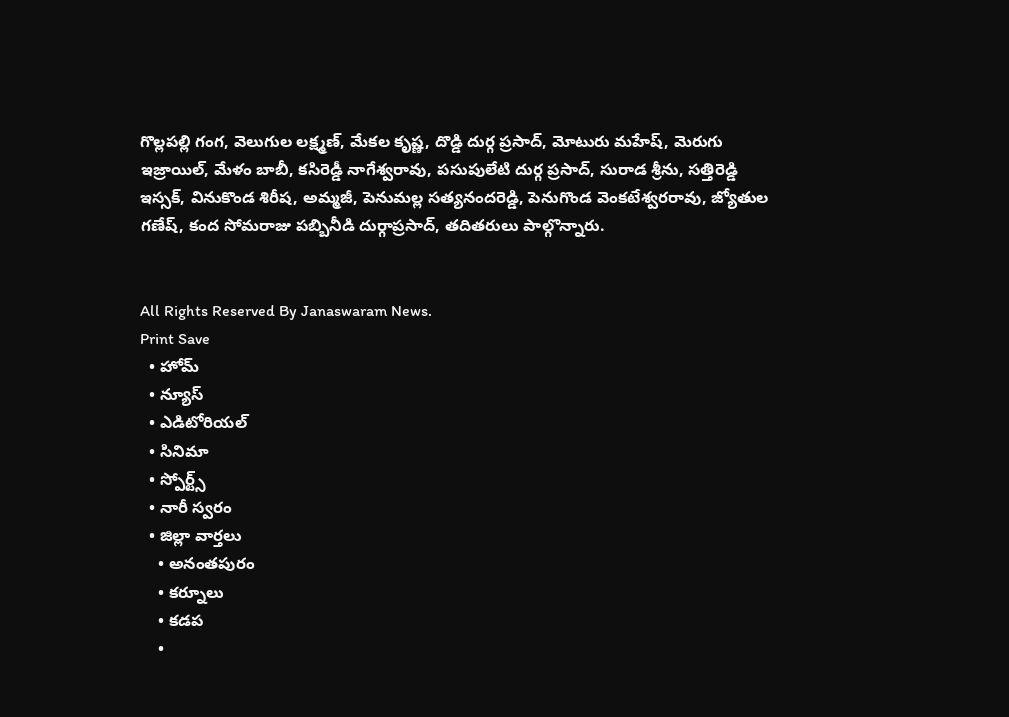గొల్లపల్లి గంగ, వెలుగుల లక్ష్మణ్, మేకల కృష్ణ, దొడ్డి దుర్గ ప్రసాద్, మోటురు మహేష్, మెరుగు ఇజ్రాయిల్, మేళం బాబీ, కసిరెడ్డీ నాగేశ్వరావు, పసుపులేటి దుర్గ ప్రసాద్, సురాడ శ్రీను, సత్తిరెడ్డి ఇస్సక్, వినుకొండ శిరీష, అమ్మజీ, పెనుమల్ల సత్యనందరెడ్డి, పెనుగొండ వెంకటేశ్వరరావు, జ్యోతుల గణేష్, కంద సోమరాజు పబ్బినీడి దుర్గాప్రసాద్, తదితరులు పాల్గొన్నారు.


All Rights Reserved By Janaswaram News.
Print Save
  • హోమ్
  • న్యూస్
  • ఎడిటోరియల్
  • సినిమా
  • స్పోర్ట్స్
  • నారీ స్వరం
  • జిల్లా వార్తలు
    • అనంతపురం
    • కర్నూలు
    • కడప
    •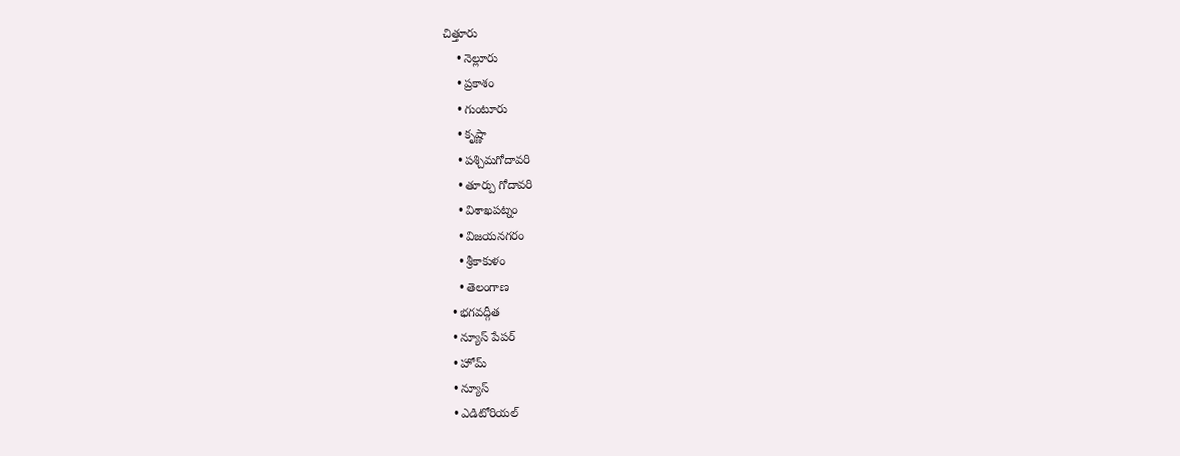చిత్తూరు
    • నెల్లూరు
    • ప్రకాశం
    • గుంటూరు
    • కృష్ణా
    • పశ్చిమగోదావరి
    • తూర్పు గోదావరి
    • విశాఖపట్నం
    • విజయనగరం
    • శ్రీకాకుళం
    • తెలంగాణ
  • భగవద్గీత
  • న్యూస్ పేపర్
  • హోమ్
  • న్యూస్
  • ఎడిటోరియల్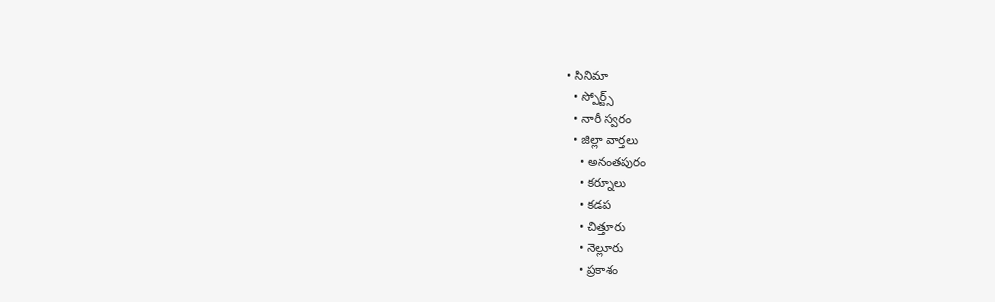• సినిమా
  • స్పోర్ట్స్
  • నారీ స్వరం
  • జిల్లా వార్తలు
    • అనంతపురం
    • కర్నూలు
    • కడప
    • చిత్తూరు
    • నెల్లూరు
    • ప్రకాశం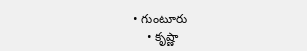• గుంటూరు
    • కృష్ణా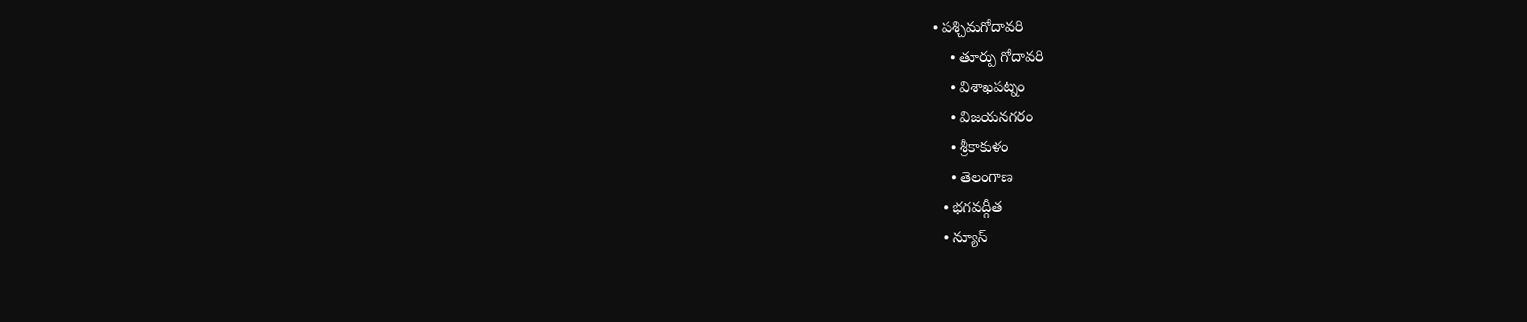• పశ్చిమగోదావరి
    • తూర్పు గోదావరి
    • విశాఖపట్నం
    • విజయనగరం
    • శ్రీకాకుళం
    • తెలంగాణ
  • భగవద్గీత
  • న్యూస్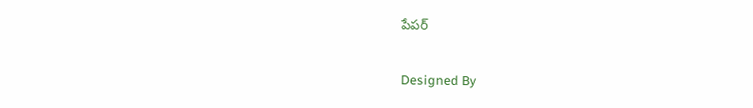పేపర్

Designed By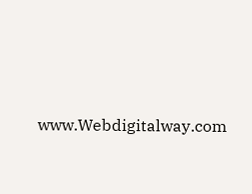www.Webdigitalway.com